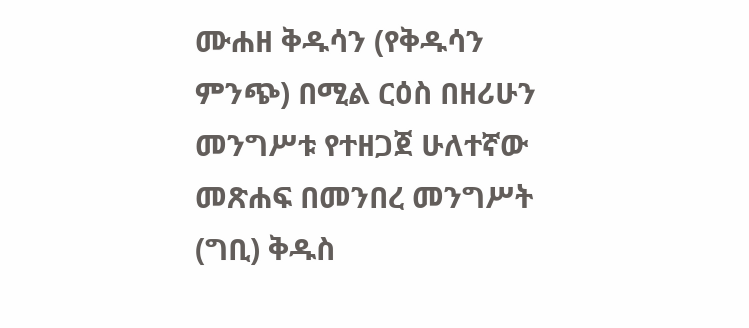ሙሐዘ ቅዱሳን (የቅዱሳን ምንጭ) በሚል ርዕስ በዘሪሁን መንግሥቱ የተዘጋጀ ሁለተኛው መጽሐፍ በመንበረ መንግሥት (ግቢ) ቅዱስ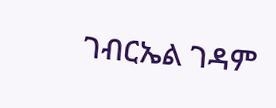ገብርኤል ገዳም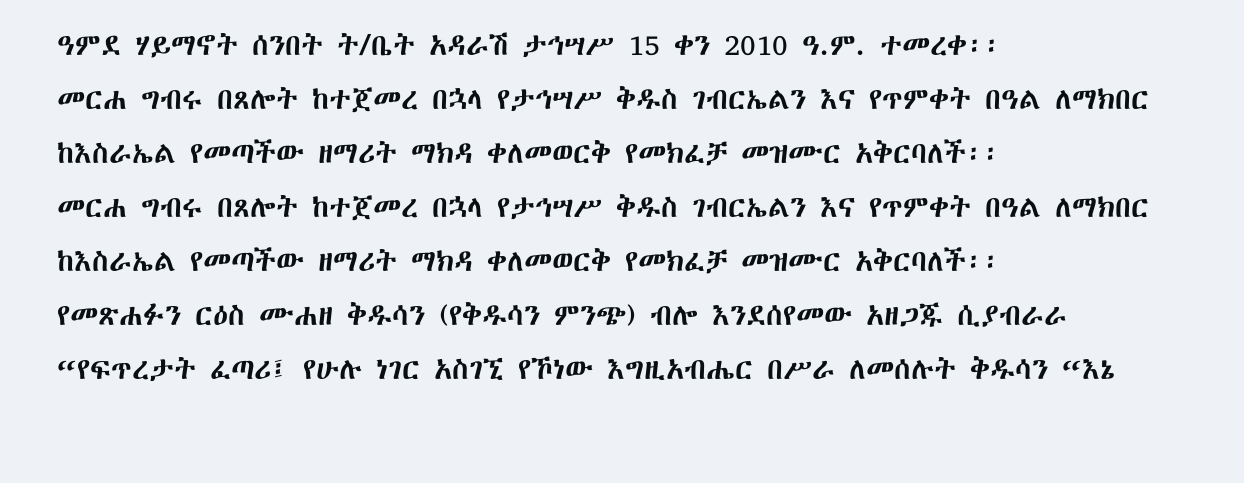ዓምደ ሃይማኖት ሰንበት ት/ቤት አዳራሽ ታኅሣሥ 15 ቀን 2010 ዓ.ም. ተመረቀ፡፡
መርሐ ግብሩ በጸሎት ከተጀመረ በኋላ የታኅሣሥ ቅዱስ ገብርኤልን እና የጥምቀት በዓል ለማክበር ከእስራኤል የመጣችው ዘማሪት ማክዳ ቀለመወርቅ የመክፈቻ መዝሙር አቅርባለች፡፡
መርሐ ግብሩ በጸሎት ከተጀመረ በኋላ የታኅሣሥ ቅዱስ ገብርኤልን እና የጥምቀት በዓል ለማክበር ከእስራኤል የመጣችው ዘማሪት ማክዳ ቀለመወርቅ የመክፈቻ መዝሙር አቅርባለች፡፡
የመጽሐፉን ርዕስ ሙሐዘ ቅዱሳን (የቅዱሳን ምንጭ) ብሎ እንደሰየመው አዘጋጁ ሲያብራራ “የፍጥረታት ፈጣሪ፤ የሁሉ ነገር አስገኚ የኾነው እግዚአብሔር በሥራ ለመሰሉት ቅዱሳን “እኔ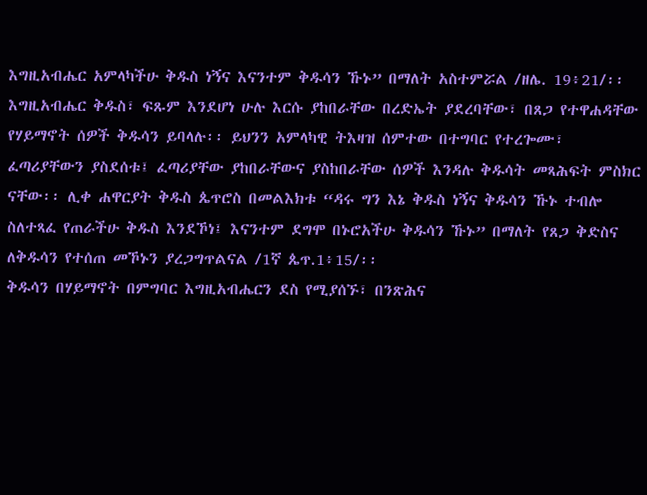እግዚአብሔር አምላካችሁ ቅዱስ ነኝና እናንተም ቅዱሳን ኹኑ” በማለት አስተምሯል /ዘሌ. 19፥21/፡፡ እግዚአብሔር ቅዱስ፣ ፍጹም እንደሆነ ሁሉ እርሱ ያከበራቸው በረድኤት ያደረባቸው፣ በጸጋ የተዋሐዳቸው የሃይማኖት ሰዎች ቅዱሳን ይባላሉ፡፡ ይህንን አምላካዊ ትእዛዝ ሰምተው በተግባር የተረጐሙ፣ ፈጣሪያቸውን ያስደሰቱ፤ ፈጣሪያቸው ያከበራቸውና ያስከበራቸው ሰዎች እንዳሉ ቅዱሳት መጻሕፍት ምስክር ናቸው፡፡ ሊቀ ሐዋርያት ቅዱስ ጴጥሮስ በመልእክቱ “ዳሩ ግን እኔ ቅዱስ ነኝና ቅዱሳን ኹኑ ተብሎ ስለተጻፈ የጠራችሁ ቅዱስ እንደኾነ፤ እናንተም ደግሞ በኑሮአችሁ ቅዱሳን ኹኑ” በማለት የጸጋ ቅድስና ለቅዱሳን የተሰጠ መኾኑን ያረጋግጥልናል /1ኛ ጴጥ.1፥15/፡፡
ቅዱሳን በሃይማኖት በምግባር እግዚአብሔርን ደስ የሚያሰኙ፣ በንጽሕና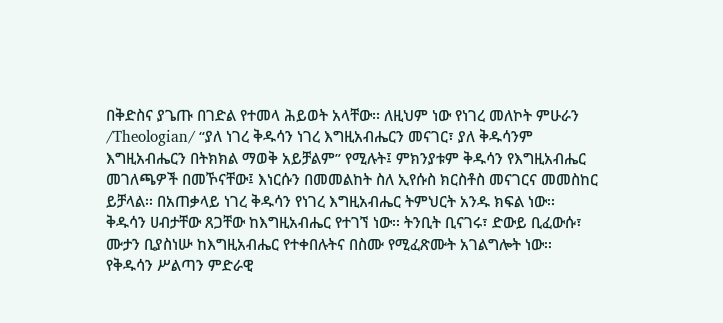በቅድስና ያጌጡ በገድል የተመላ ሕይወት አላቸው፡፡ ለዚህም ነው የነገረ መለኮት ምሁራን /Theologian/ “ያለ ነገረ ቅዱሳን ነገረ እግዚአብሔርን መናገር፣ ያለ ቅዱሳንም እግዚአብሔርን በትክክል ማወቅ አይቻልም” የሚሉት፤ ምክንያቱም ቅዱሳን የእግዚአብሔር መገለጫዎች በመኾናቸው፤ እነርሱን በመመልከት ስለ ኢየሱስ ክርስቶስ መናገርና መመስከር ይቻላል፡፡ በአጠቃላይ ነገረ ቅዱሳን የነገረ እግዚአብሔር ትምህርት አንዱ ክፍል ነው፡፡
ቅዱሳን ሀብታቸው ጸጋቸው ከእግዚአብሔር የተገኘ ነው፡፡ ትንቢት ቢናገሩ፣ ድውይ ቢፈውሱ፣ ሙታን ቢያስነሡ ከእግዚአብሔር የተቀበሉትና በስሙ የሚፈጽሙት አገልግሎት ነው፡፡ የቅዱሳን ሥልጣን ምድራዊ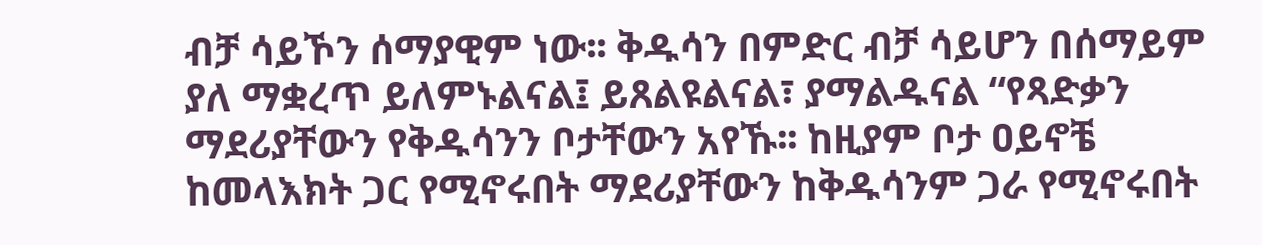ብቻ ሳይኾን ሰማያዊም ነው፡፡ ቅዱሳን በምድር ብቻ ሳይሆን በሰማይም ያለ ማቋረጥ ይለምኑልናል፤ ይጸልዩልናል፣ ያማልዱናል “የጻድቃን ማደሪያቸውን የቅዱሳንን ቦታቸውን አየኹ፡፡ ከዚያም ቦታ ዐይኖቼ ከመላእክት ጋር የሚኖሩበት ማደሪያቸውን ከቅዱሳንም ጋራ የሚኖሩበት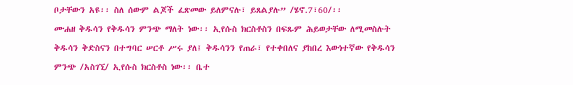ቦታቸውን አዩ፡፡ ስለ ሰውም ልጆች ፈጽመው ይለምናሉ፣ ይጸልያሉ” /ሄኖ.7፣60/፡፡
ሙሐዘ ቅዱሳን የቅዱሳን ምንጭ ማለት ነው፡፡ ኢየሱስ ክርስቶስን በፍጹም ሕይወታቸው ለሚመስሉት ቅዱሳን ቅድስናን በተግባር ሠርቶ ሥሩ ያለ፤ ቅዱሳንን የጠራ፣ የተቀበለና ያከበረ እውነተኛው የቅዱሳን ምንጭ /አስገኚ/ ኢየሱስ ክርስቶስ ነው፡፡ ቤተ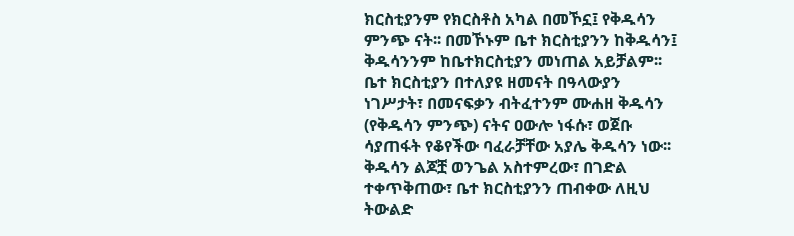ክርስቲያንም የክርስቶስ አካል በመኾኗ፤ የቅዱሳን ምንጭ ናት፡፡ በመኾኑም ቤተ ክርስቲያንን ከቅዱሳን፤ ቅዱሳንንም ከቤተክርስቲያን መነጠል አይቻልም፡፡ ቤተ ክርስቲያን በተለያዩ ዘመናት በዓላውያን ነገሥታት፣ በመናፍቃን ብትፈተንም ሙሐዘ ቅዱሳን (የቅዱሳን ምንጭ) ናትና ዐውሎ ነፋሱ፣ ወጀቡ ሳያጠፋት የቆየችው ባፈራቻቸው አያሌ ቅዱሳን ነው፡፡ ቅዱሳን ልጆቿ ወንጌል አስተምረው፣ በገድል ተቀጥቅጠው፣ ቤተ ክርስቲያንን ጠብቀው ለዚህ ትውልድ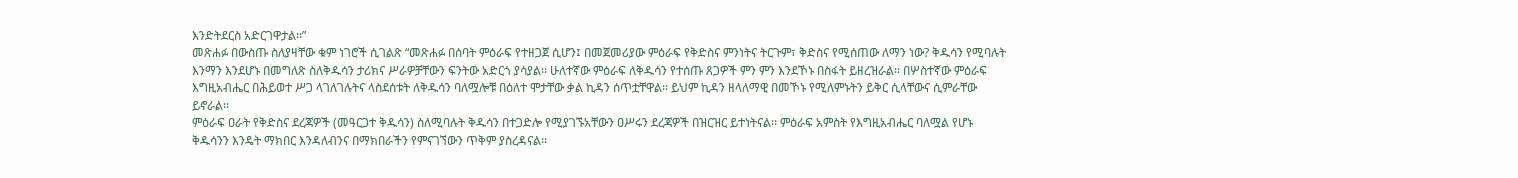እንድትደርስ አድርገዋታል፡፡”
መጽሐፉ በውስጡ ስለያዛቸው ቁም ነገሮች ሲገልጽ “መጽሐፉ በሰባት ምዕራፍ የተዘጋጀ ሲሆን፤ በመጀመሪያው ምዕራፍ የቅድስና ምንነትና ትርጉም፣ ቅድስና የሚሰጠው ለማን ነው? ቅዱሳን የሚባሉት እንማን እንደሆኑ በመግለጽ ስለቅዱሳን ታሪክና ሥራዎቻቸውን ፍንትው አድርጎ ያሳያል፡፡ ሁለተኛው ምዕራፍ ለቅዱሳን የተሰጡ ጸጋዎች ምን ምን እንደኾኑ በስፋት ይዘረዝራል፡፡ በሦስተኛው ምዕራፍ እግዚአብሔር በሕይወተ ሥጋ ላገለገሉትና ላስደሰቱት ለቅዱሳን ባለሟሎቹ በዕለተ ሞታቸው ቃል ኪዳን ሰጥቷቸዋል፡፡ ይህም ኪዳን ዘላለማዊ በመኾኑ የሚለምኑትን ይቅር ሲላቸውና ሲምራቸው ይኖራል፡፡
ምዕራፍ ዐራት የቅድስና ደረጃዎች (መዓርጋተ ቅዱሳን) ስለሚባሉት ቅዱሳን በተጋድሎ የሚያገኙአቸውን ዐሥሩን ደረጃዎች በዝርዝር ይተነትናል፡፡ ምዕራፍ አምስት የእግዚአብሔር ባለሟል የሆኑ ቅዱሳንን እንዴት ማክበር እንዳለብንና በማክበራችን የምናገኘውን ጥቅም ያስረዳናል፡፡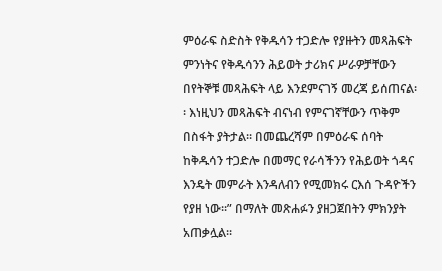ምዕራፍ ስድስት የቅዱሳን ተጋድሎ የያዙትን መጻሕፍት ምንነትና የቅዱሳንን ሕይወት ታሪክና ሥራዎቻቸውን በየትኞቹ መጻሕፍት ላይ እንደምናገኝ መረጃ ይሰጠናል፡፡ እነዚህን መጻሕፍት ብናነብ የምናገኛቸውን ጥቅም በስፋት ያትታል፡፡ በመጨረሻም በምዕራፍ ሰባት ከቅዱሳን ተጋድሎ በመማር የራሳችንን የሕይወት ጎዳና እንዴት መምራት እንዳለብን የሚመክሩ ርእሰ ጉዳዮችን የያዘ ነው፡፡” በማለት መጽሐፉን ያዘጋጀበትን ምክንያት አጠቃሏል፡፡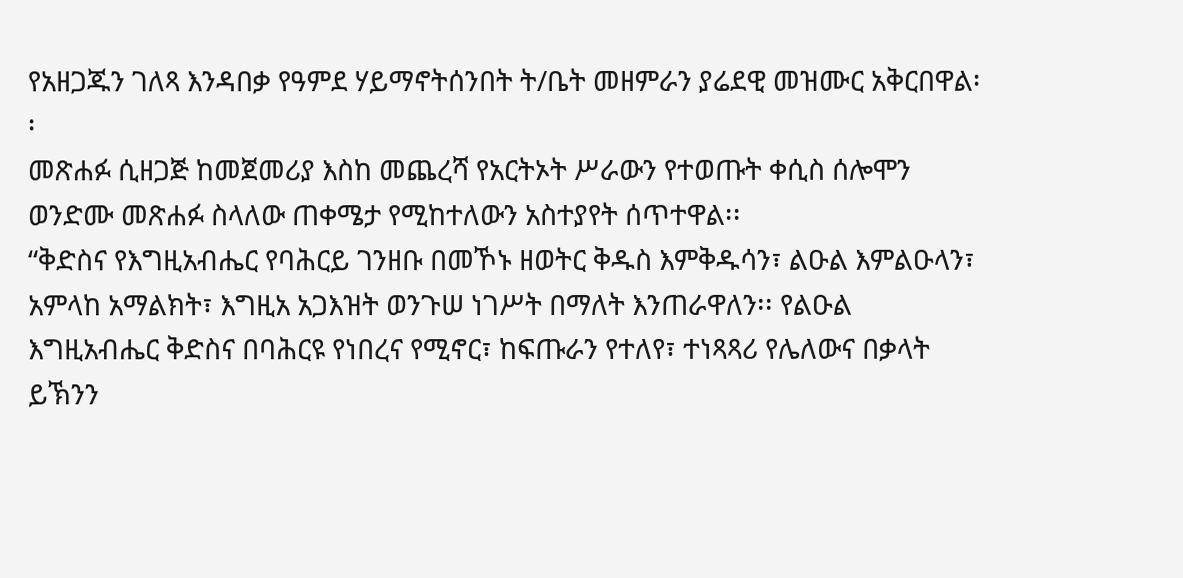የአዘጋጁን ገለጻ እንዳበቃ የዓምደ ሃይማኖትሰንበት ት/ቤት መዘምራን ያሬደዊ መዝሙር አቅርበዋል፡፡
መጽሐፉ ሲዘጋጅ ከመጀመሪያ እስከ መጨረሻ የአርትኦት ሥራውን የተወጡት ቀሲስ ሰሎሞን ወንድሙ መጽሐፉ ስላለው ጠቀሜታ የሚከተለውን አስተያየት ሰጥተዋል፡፡
“ቅድስና የእግዚአብሔር የባሕርይ ገንዘቡ በመኾኑ ዘወትር ቅዱስ እምቅዱሳን፣ ልዑል እምልዑላን፣ አምላከ አማልክት፣ እግዚአ አጋእዝት ወንጉሠ ነገሥት በማለት እንጠራዋለን፡፡ የልዑል እግዚአብሔር ቅድስና በባሕርዩ የነበረና የሚኖር፣ ከፍጡራን የተለየ፣ ተነጻጻሪ የሌለውና በቃላት ይኽንን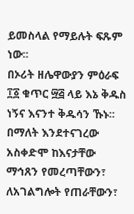ይመስላል የማይሉት ፍጹም ነው፡፡
በኦሪት ዘሌዋውያን ምዕራፍ ፲፩ ቁጥር ፵፭ ላይ እኔ ቅዱስ ነኝና እናንተ ቅዱሳን ኹኑ፡፡ በማለት እንደተናገረው አስቀድሞ ከእናታቸው ማኅጸን የመረጣቸውን፣ ለአገልግሎት የጠራቸውን፣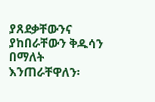ያጸደቃቸውንና ያከበራቸውን ቅዱሳን በማለት እንጠራቸዋለን፡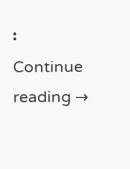፡
Continue reading →